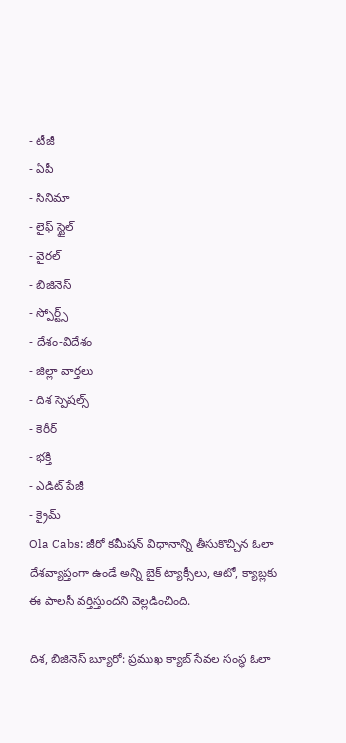- టీజీ
- ఏపీ
- సినిమా
- లైఫ్ స్టైల్
- వైరల్
- బిజినెస్
- స్పోర్ట్స్
- దేశం-విదేశం
- జిల్లా వార్తలు
- దిశ స్పెషల్స్
- కెరీర్
- భక్తి
- ఎడిట్ పేజీ
- క్రైమ్
Ola Cabs: జీరో కమీషన్ విధానాన్ని తీసుకొచ్చిన ఓలా
దేశవ్యాప్తంగా ఉండే అన్ని బైక్ ట్యాక్సీలు, ఆటో, క్యాబ్లకు ఈ పాలసీ వర్తిస్తుందని వెల్లడించింది.

దిశ, బిజినెస్ బ్యూరో: ప్రముఖ క్యాబ్ సేవల సంస్థ ఓలా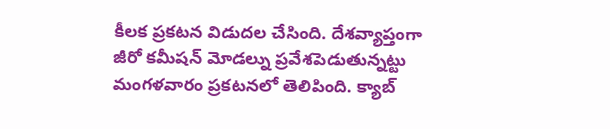కీలక ప్రకటన విడుదల చేసింది. దేశవ్యాప్తంగా జీరో కమీషన్ మోడల్ను ప్రవేశపెడుతున్నట్టు మంగళవారం ప్రకటనలో తెలిపింది. క్యాబ్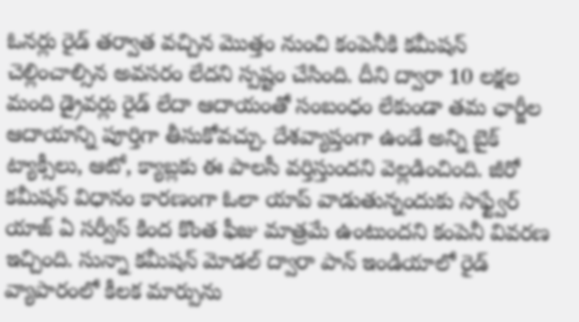ఓనర్లు రైడ్ తర్వాత వచ్చిన మొత్తం నుంచి కంపెనీకి కమీషన్ చెల్లించాల్సిన అవసరం లేదని స్పష్టం చేసింది. దీని ద్వారా 10 లక్షల మంది డ్రైవర్లు రైడ్ లేదా ఆదాయంతో సంబంధం లేకుండా తమ ఛార్జీల ఆదాయాన్ని పూర్తిగా తీసుకోవచ్చు. దేశవ్యాప్తంగా ఉండే అన్ని బైక్ ట్యాక్సీలు, ఆటో, క్యాబ్లకు ఈ పాలసీ వర్తిస్తుందని వెల్లడించింది. జీరో కమీషన్ విధానం కారణంగా ఓలా యాప్ వాడుతున్నందుకు సాఫ్ట్వేర్ యాజ్ ఏ సర్వీస్ కింద కొంత ఫీజు మాత్రమే ఉంటుందని కంపెనీ వివరణ ఇచ్చింది. సున్నా కమీషన్ మోడల్ ద్వారా పాన్ ఇండియాలో రైడ్ వ్యాపారంలో కీలక మార్పును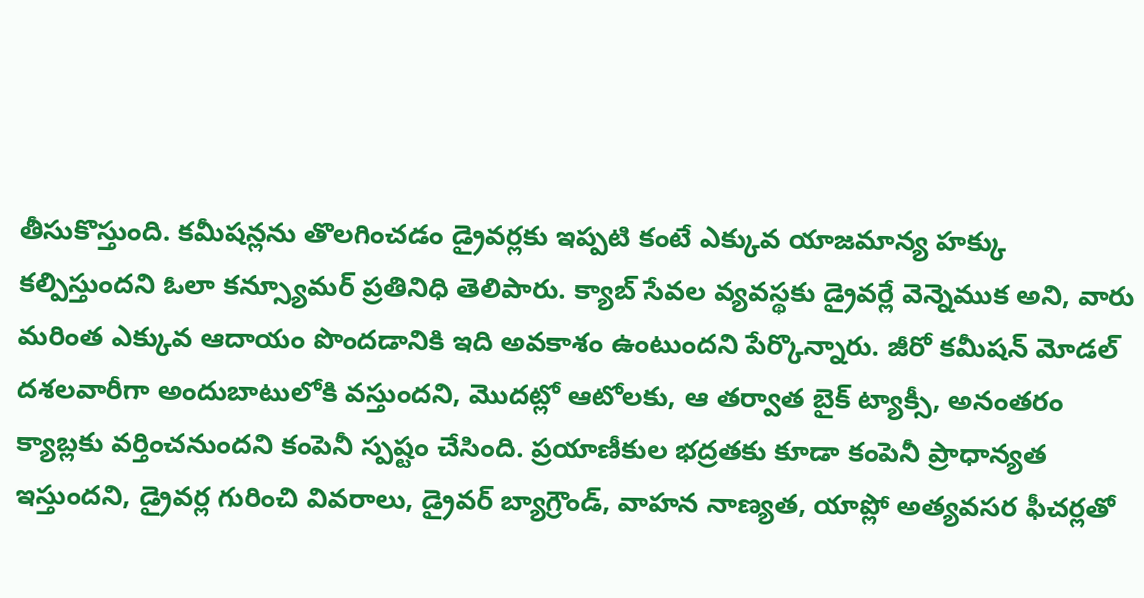తీసుకొస్తుంది. కమీషన్లను తొలగించడం డ్రైవర్లకు ఇప్పటి కంటే ఎక్కువ యాజమాన్య హక్కు కల్పిస్తుందని ఓలా కన్స్యూమర్ ప్రతినిధి తెలిపారు. క్యాబ్ సేవల వ్యవస్థకు డ్రైవర్లే వెన్నెముక అని, వారు మరింత ఎక్కువ ఆదాయం పొందడానికి ఇది అవకాశం ఉంటుందని పేర్కొన్నారు. జీరో కమీషన్ మోడల్ దశలవారీగా అందుబాటులోకి వస్తుందని, మొదట్లో ఆటోలకు, ఆ తర్వాత బైక్ ట్యాక్సీ, అనంతరం క్యాబ్లకు వర్తించనుందని కంపెనీ స్పష్టం చేసింది. ప్రయాణీకుల భద్రతకు కూడా కంపెనీ ప్రాధాన్యత ఇస్తుందని, డ్రైవర్ల గురించి వివరాలు, డ్రైవర్ బ్యాగ్రౌండ్, వాహన నాణ్యత, యాప్లో అత్యవసర ఫీచర్లతో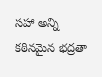సహా అన్ని కఠినమైన భద్రతా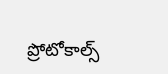ప్రోటోకాల్స్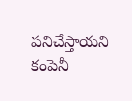పనిచేస్తాయని కంపెనీ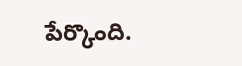పేర్కొంది.